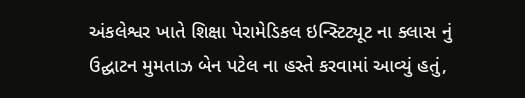અંકલેશ્વર ખાતે શિક્ષા પેરામેડિકલ ઇન્સ્ટિટ્યૂટ ના ક્લાસ નું ઉદ્ઘાટન મુમતાઝ બેન પટેલ ના હસ્તે કરવામાં આવ્યું હતું,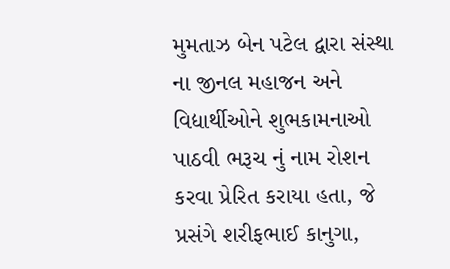મુમતાઝ બેન પટેલ દ્વારા સંસ્થા ના જીનલ મહાજન અને વિદ્યાર્થીઓને શુભકામનાઓ પાઠવી ભરૂચ નું નામ રોશન કરવા પ્રેરિત કરાયા હતા, જે પ્રસંગે શરીફભાઈ કાનુગા,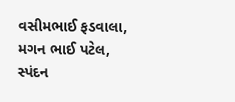વસીમભાઈ ફડવાલા, મગન ભાઈ પટેલ, સ્પંદન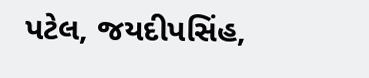પટેલ, જયદીપસિંહ,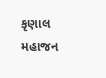કૃણાલ મહાજન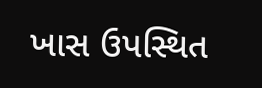ખાસ ઉપસ્થિત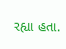રહ્યા હતા.